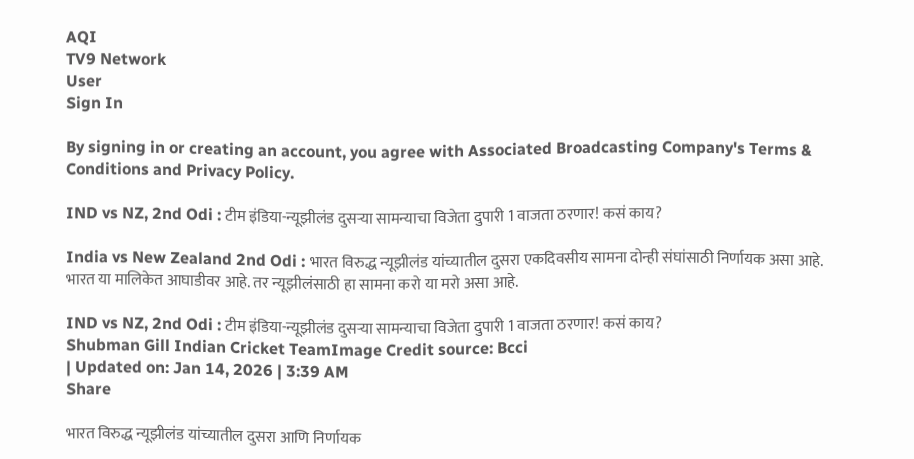AQI
TV9 Network
User
Sign In

By signing in or creating an account, you agree with Associated Broadcasting Company's Terms & Conditions and Privacy Policy.

IND vs NZ, 2nd Odi : टीम इंडिया-न्यूझीलंड दुसऱ्या सामन्याचा विजेता दुपारी 1 वाजता ठरणार! कसं काय?

India vs New Zealand 2nd Odi : भारत विरुद्ध न्यूझीलंड यांच्यातील दुसरा एकदिवसीय सामना दोन्ही संघांसाठी निर्णायक असा आहे. भारत या मालिकेत आघाडीवर आहे. तर न्यूझीलंसाठी हा सामना करो या मरो असा आहे.

IND vs NZ, 2nd Odi : टीम इंडिया-न्यूझीलंड दुसऱ्या सामन्याचा विजेता दुपारी 1 वाजता ठरणार! कसं काय?
Shubman Gill Indian Cricket TeamImage Credit source: Bcci
| Updated on: Jan 14, 2026 | 3:39 AM
Share

भारत विरुद्ध न्यूझीलंड यांच्यातील दुसरा आणि निर्णायक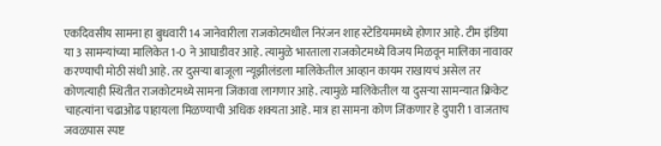एकदिवसीय सामना हा बुधवारी 14 जानेवारीला राजकोटमधील निरंजन शाह स्टेडियममध्ये होणार आहे. टीम इंडिया या 3 सामन्यांच्या मालिकेत 1-0 ने आघाडीवर आहे. त्यामुळे भारताला राजकोटमध्ये विजय मिळवून मालिका नावावर करण्याची मोठी संधी आहे. तर दुसऱ्या बाजूला न्यूझीलंडला मालिकेतील आव्हान कायम राखायचं असेल तर कोणत्याही स्थितीत राजकोटमध्ये सामना जिंकावा लागणार आहे. त्यामुळे मालिकेतील या दुसऱ्या सामन्यात क्रिकेट चाहत्यांना चढाओढ पाहायला मिळण्याची अधिक शक्यता आहे. मात्र हा सामना कोण जिंकणार हे दुपारी 1 वाजताच जवळपास स्पष्ट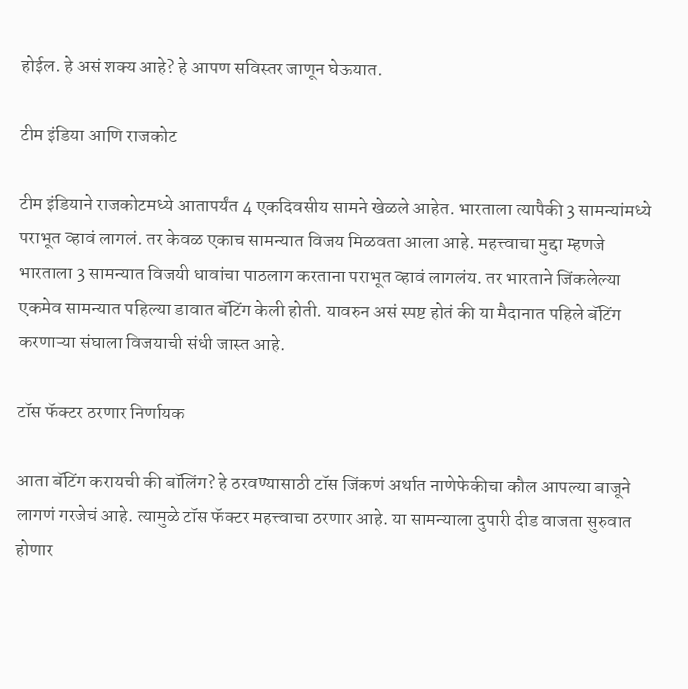होईल. हे असं शक्य आहे? हे आपण सविस्तर जाणून घेऊयात.

टीम इंडिया आणि राजकोट

टीम इंडियाने राजकोटमध्ये आतापर्यंत 4 एकदिवसीय सामने खेळले आहेत. भारताला त्यापैकी 3 सामन्यांमध्ये पराभूत व्हावं लागलं. तर केवळ एकाच सामन्यात विजय मिळवता आला आहे. महत्त्वाचा मुद्दा म्हणजे भारताला 3 सामन्यात विजयी धावांचा पाठलाग करताना पराभूत व्हावं लागलंय. तर भारताने जिंकलेल्या एकमेव सामन्यात पहिल्या डावात बॅटिंग केली होती. यावरुन असं स्पष्ट होतं की या मैदानात पहिले बॅटिंग करणाऱ्या संघाला विजयाची संधी जास्त आहे.

टॉस फॅक्टर ठरणार निर्णायक

आता बॅटिंग करायची की बॉलिंग? हे ठरवण्यासाठी टॉस जिंकणं अर्थात नाणेफेकीचा कौल आपल्या बाजूने लागणं गरजेचं आहे. त्यामुळे टॉस फॅक्टर महत्त्वाचा ठरणार आहे. या सामन्याला दुपारी दीड वाजता सुरुवात होणार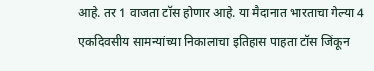आहे. तर 1 वाजता टॉस होणार आहे. या मैदानात भारताचा गेल्या 4 एकदिवसीय सामन्यांच्या निकालाचा इतिहास पाहता टॉस जिंकून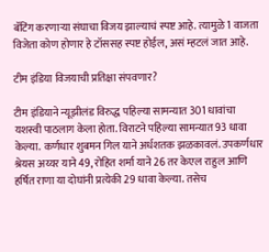बॅटिंग करणाऱ्या संघाचा विजय झाल्याचं स्पष्ट आहे. त्यामुळे 1 वाजता विजेता कोण होणार हे टॉससह स्पष्ट होईल, असं म्हटलं जात आहे.

टीम इंडिया विजयाची प्रतिक्षा संपवणार?

टीम इंडियाने न्यूझीलंड विरुद्ध पहिल्या सामन्यात 301 धावांचा यशस्वी पाठलाग केला होता. विराटने पहिल्या सामन्यात 93 धावा केल्या. कर्णधार शुबमन गिल याने अर्धशतक झळकावलं. उपकर्णधार श्रेयस अय्यर याने 49, रोहित शर्मा याने 26 तर केएल राहुल आणि हर्षित राणा या दोघांनी प्रत्येकी 29 धावा केल्या. तसेच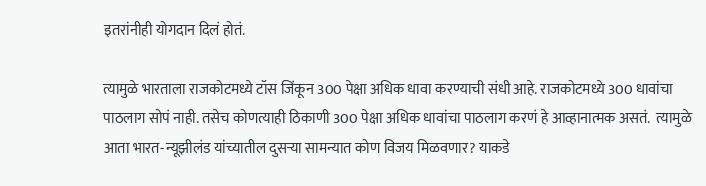इतरांनीही योगदान दिलं होतं.

त्यामुळे भारताला राजकोटमध्ये टॉस जिंकून 300 पेक्षा अधिक धावा करण्याची संधी आहे. राजकोटमध्ये 300 धावांचा पाठलाग सोपं नाही. तसेच कोणत्याही ठिकाणी 300 पेक्षा अधिक धावांचा पाठलाग करणं हे आव्हानात्मक असतं.  त्यामुळे आता भारत-न्यूझीलंड यांच्यातील दुसऱ्या सामन्यात कोण विजय मिळवणार? याकडे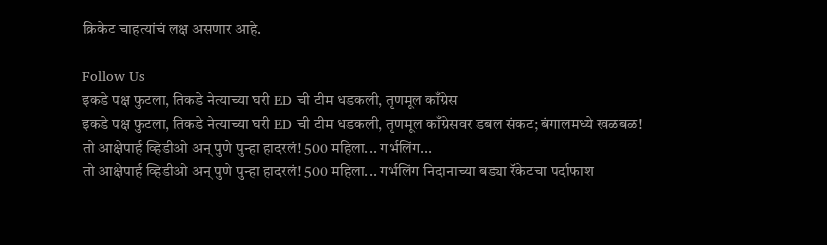क्रिकेट चाहत्यांचं लक्ष असणार आहे.

Follow Us
इकडे पक्ष फुटला, तिकडे नेत्याच्या घरी ED ची टीम धडकली, तृणमूल काँग्रेस
इकडे पक्ष फुटला, तिकडे नेत्याच्या घरी ED ची टीम धडकली, तृणमूल काँग्रेसवर डबल संकट; बंगालमध्ये खळबळ!
तो आक्षेपार्ह व्हिडीओ अन् पुणे पुन्हा हादरलं! 500 महिला... गर्भलिंग...
तो आक्षेपार्ह व्हिडीओ अन् पुणे पुन्हा हादरलं! 500 महिला... गर्भलिंग निदानाच्या बड्या रॅकेटचा पर्दाफाश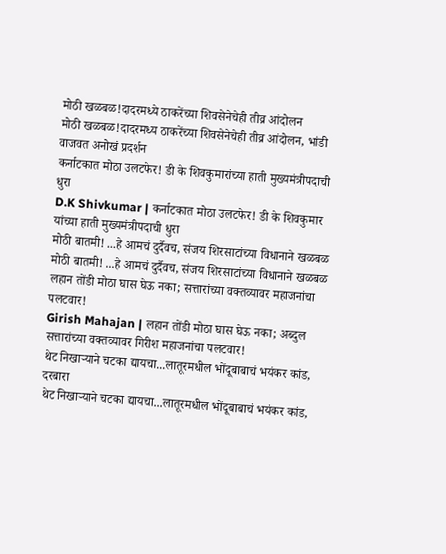मोठी खळबळ!दादरमध्ये ठाकरेंच्या शिवसेनेचेही तीव्र आंदोलन
मोठी खळबळ!दादरमध्य ठाकरेंच्या शिवसेनेचेही तीव्र आंदोलन, भांडी वाजवत अनोखं प्रदर्शन
कर्नाटकात मोठा उलटफेर! डी के शिवकुमारांच्या हाती मुख्यमंत्रीपदाची धुरा
D.K Shivkumar | कर्नाटकात मोठा उलटफेर! डी के शिवकुमार यांच्या हाती मुख्यमंत्रीपदाची धुरा
मोठी बातमी! ...हे आमचं दुर्दैवच, संजय शिरसाटांच्या विधानाने खळबळ
मोठी बातमी! ...हे आमचं दुर्दैवच, संजय शिरसाटांच्या विधानाने खळबळ
लहान तोंडी मोठा घास घेऊ नका; सत्तारांच्या वक्तव्यावर महाजनांचा पलटवार!
Girish Mahajan | लहान तोंडी मोठा घास घेऊ नका; अब्दुल सत्तारांच्या वक्तव्यावर गिरीश महाजनांचा पलटवार!
थेट निखाऱ्याने चटका द्यायचा...लातूरमधील भोंदूबाबाचं भयंकर कांड, दरबारा
थेट निखाऱ्याने चटका द्यायचा...लातूरमधील भोंदूबाबाचं भयंकर कांड,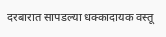दरबारात सापडल्या धक्कादायक वस्तू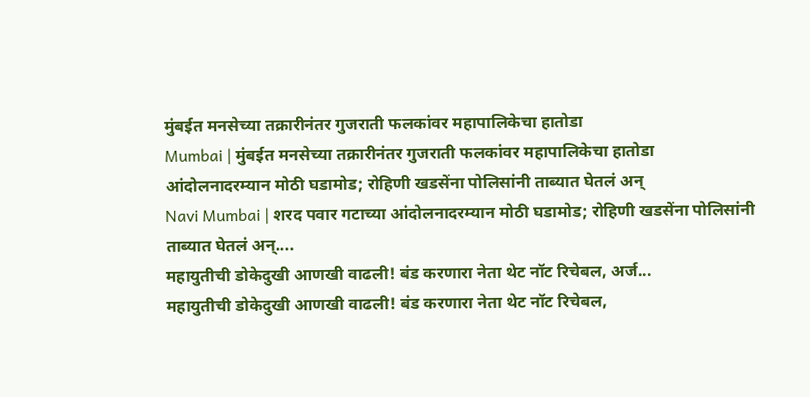मुंबईत मनसेच्या तक्रारीनंतर गुजराती फलकांवर महापालिकेचा हातोडा
Mumbai | मुंबईत मनसेच्या तक्रारीनंतर गुजराती फलकांवर महापालिकेचा हातोडा
आंदोलनादरम्यान मोठी घडामोड; रोहिणी खडसेंना पोलिसांनी ताब्यात घेतलं अन्
Navi Mumbai | शरद पवार गटाच्या आंदोलनादरम्यान मोठी घडामोड; रोहिणी खडसेंना पोलिसांनी ताब्यात घेतलं अन्....
महायुतीची डोकेदुखी आणखी वाढली! बंड करणारा नेता थेट नॉट रिचेबल, अर्ज...
महायुतीची डोकेदुखी आणखी वाढली! बंड करणारा नेता थेट नॉट रिचेबल,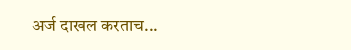अर्ज दाखल करताच...